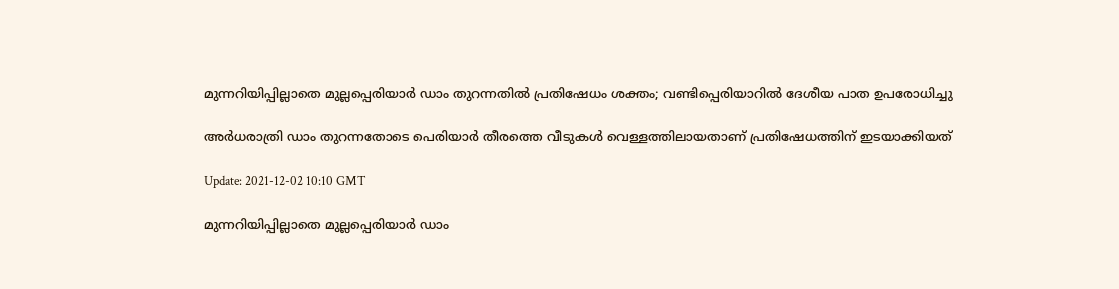മുന്നറിയിപ്പില്ലാതെ മുല്ലപ്പെരിയാർ ഡാം തുറന്നതില്‍ പ്രതിഷേധം ശക്തം; വണ്ടിപ്പെരിയാറില്‍ ദേശീയ പാത ഉപരോധിച്ചു

അർധരാത്രി ഡാം തുറന്നതോടെ പെരിയാർ തീരത്തെ വീടുകള്‍ വെള്ളത്തിലായതാണ് പ്രതിഷേധത്തിന് ഇടയാക്കിയത്

Update: 2021-12-02 10:10 GMT

മുന്നറിയിപ്പില്ലാതെ മുല്ലപ്പെരിയാർ ഡാം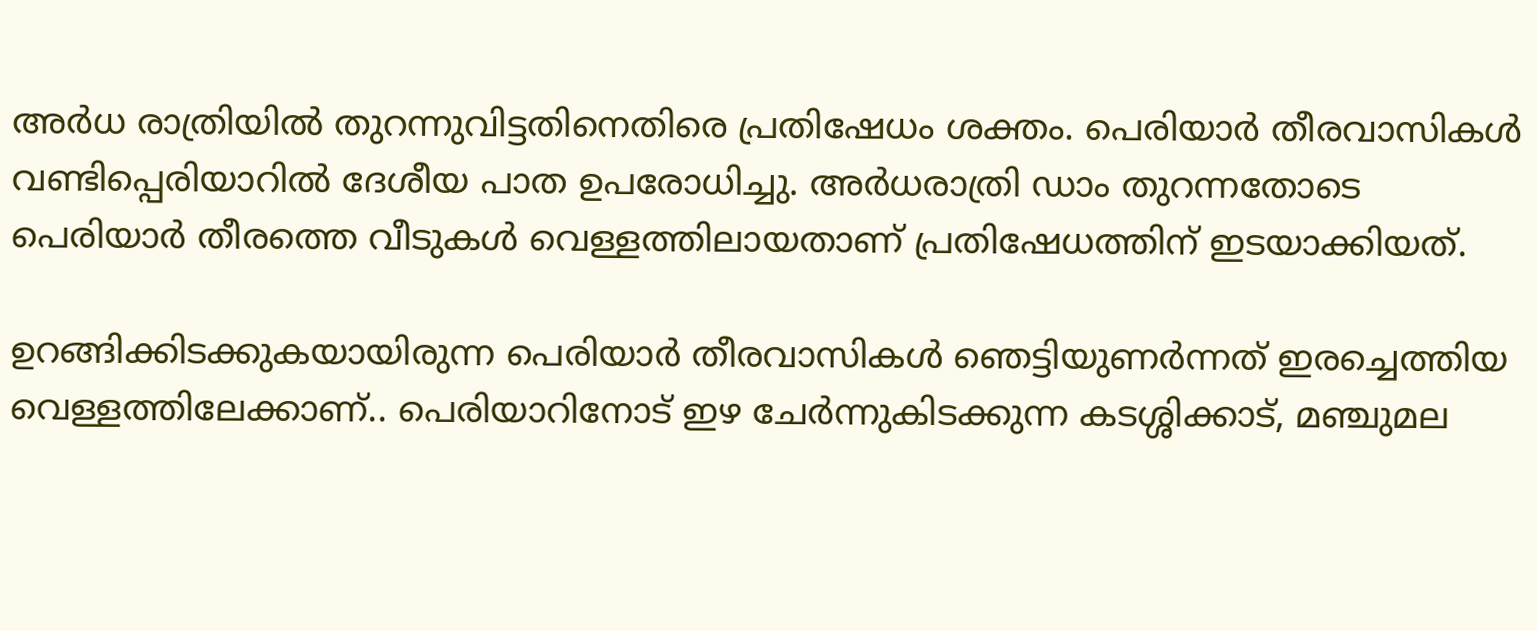അർധ രാത്രിയില്‍ തുറന്നുവിട്ടതിനെതിരെ പ്രതിഷേധം ശക്തം. പെരിയാർ തീരവാസികള്‍ വണ്ടിപ്പെരിയാറില്‍ ദേശീയ പാത ഉപരോധിച്ചു. അർധരാത്രി ഡാം തുറന്നതോടെ പെരിയാർ തീരത്തെ വീടുകള്‍ വെള്ളത്തിലായതാണ് പ്രതിഷേധത്തിന് ഇടയാക്കിയത്.

ഉറങ്ങിക്കിടക്കുകയായിരുന്ന പെരിയാർ തീരവാസികള്‍ ഞെട്ടിയുണർന്നത് ഇരച്ചെത്തിയ വെള്ളത്തിലേക്കാണ്.. പെരിയാറിനോട് ഇഴ ചേർന്നുകിടക്കുന്ന കടശ്ശിക്കാട്, മഞ്ചുമല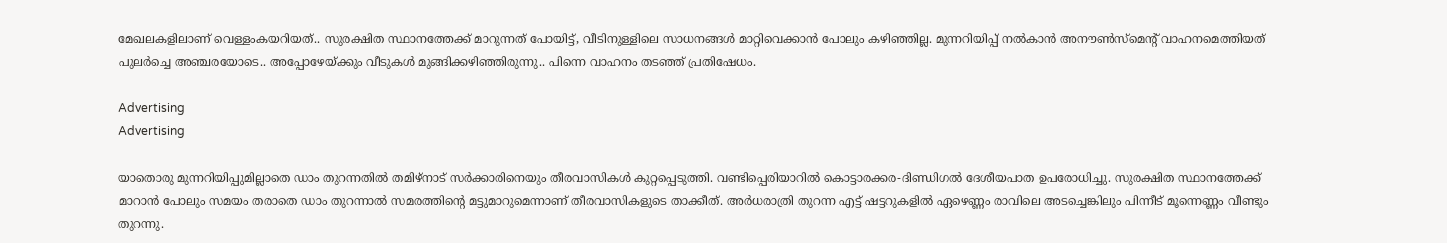മേഖലകളിലാണ് വെള്ളംകയറിയത്.. സുരക്ഷിത സ്ഥാനത്തേക്ക് മാറുന്നത് പോയിട്ട്, വീടിനുള്ളിലെ സാധനങ്ങള്‍ മാറ്റിവെക്കാന്‍ പോലും കഴിഞ്ഞില്ല. മുന്നറിയിപ്പ് നല്‍കാന്‍ അനൗണ്‍സ്മെന്‍റ് വാഹനമെത്തിയത് പുലർച്ചെ അഞ്ചരയോടെ.. അപ്പോഴേയ്ക്കും വീടുകള്‍ മുങ്ങിക്കഴിഞ്ഞിരുന്നു.. പിന്നെ വാഹനം തടഞ്ഞ് പ്രതിഷേധം.

Advertising
Advertising

യാതൊരു മുന്നറിയിപ്പുമില്ലാതെ ഡാം തുറന്നതില്‍ തമിഴ്നാട് സർക്കാരിനെയും തീരവാസികള്‍ കുറ്റപ്പെടുത്തി. വണ്ടിപ്പെരിയാറില്‍ കൊട്ടാരക്കര-ദിണ്ഡിഗല്‍ ദേശീയപാത ഉപരോധിച്ചു. സുരക്ഷിത സ്ഥാനത്തേക്ക് മാറാന്‍ പോലും സമയം തരാതെ ഡാം തുറന്നാല്‍ സമരത്തിന്‍റെ മട്ടുമാറുമെന്നാണ് തീരവാസികളുടെ താക്കീത്. അർധരാത്രി തുറന്ന എട്ട് ഷട്ടറുകളില്‍ ഏഴെണ്ണം രാവിലെ അടച്ചെങ്കിലും പിന്നീട് മൂന്നെണ്ണം വീണ്ടും തുറന്നു.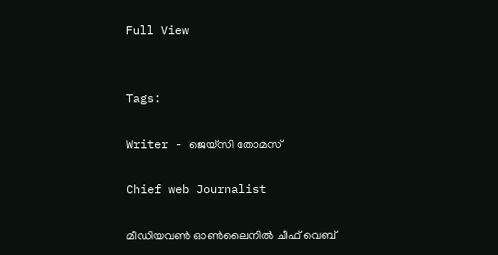Full View


Tags:

Writer - ജെയ്സി തോമസ്

Chief web Journalist

മീഡിയവൺ ഓൺലൈനിൽ ചീഫ് വെബ്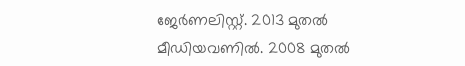ജേർണലിസ്റ്റ്. 2013 മുതൽ മീഡിയവണിൽ. 2008 മുതൽ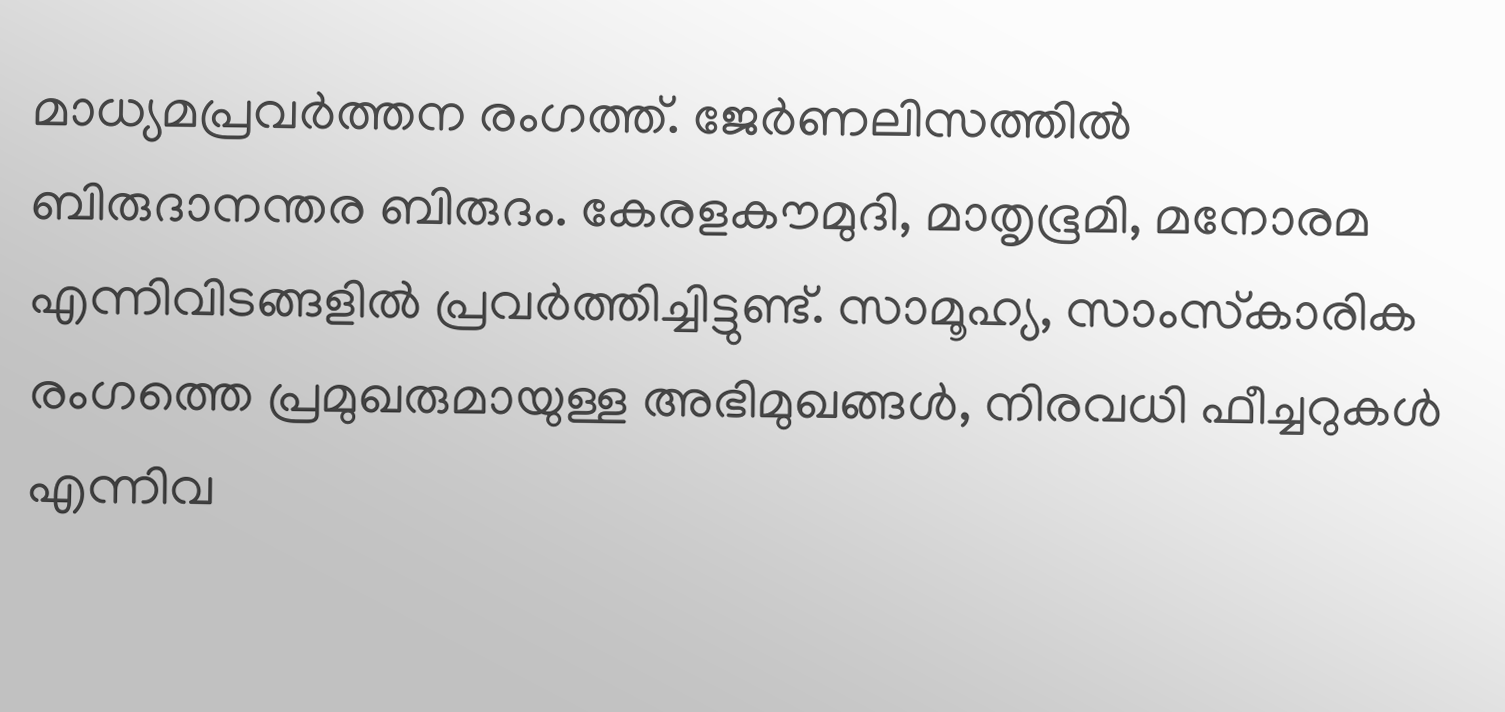മാധ്യമപ്രവർത്തന രംഗത്ത്. ജേർണലിസത്തിൽ ബിരുദാനന്തര ബിരുദം. കേരളകൗമുദി, മാതൃഭൂമി, മനോരമ എന്നിവിടങ്ങളിൽ പ്രവർത്തിച്ചിട്ടുണ്ട്. സാമൂഹ്യ, സാംസ്‌കാരിക രംഗത്തെ പ്രമുഖരുമായുള്ള അഭിമുഖങ്ങൾ, നിരവധി ഫീച്ചറുകൾ എന്നിവ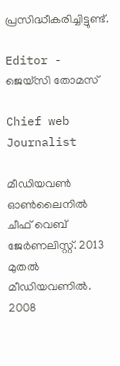പ്രസിദ്ധീകരിച്ചിട്ടുണ്ട്.

Editor - ജെയ്സി തോമസ്

Chief web Journalist

മീഡിയവൺ ഓൺലൈനിൽ ചീഫ് വെബ് ജേർണലിസ്റ്റ്. 2013 മുതൽ മീഡിയവണിൽ. 2008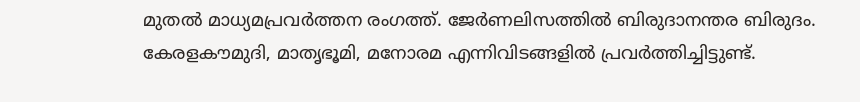മുതൽ മാധ്യമപ്രവർത്തന രംഗത്ത്. ജേർണലിസത്തിൽ ബിരുദാനന്തര ബിരുദം. കേരളകൗമുദി, മാതൃഭൂമി, മനോരമ എന്നിവിടങ്ങളിൽ പ്രവർത്തിച്ചിട്ടുണ്ട്.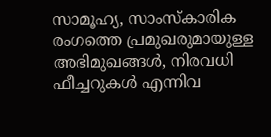സാമൂഹ്യ, സാംസ്‌കാരിക രംഗത്തെ പ്രമുഖരുമായുള്ള അഭിമുഖങ്ങൾ, നിരവധി ഫീച്ചറുകൾ എന്നിവ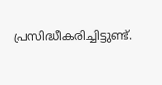പ്രസിദ്ധീകരിച്ചിട്ടുണ്ട്.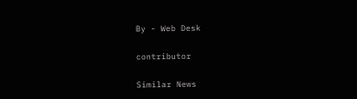By - Web Desk

contributor

Similar News